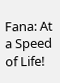Fana: At a Speed of Life!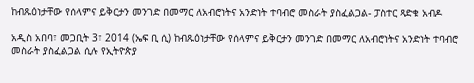ከብጹዕነታቸው የሰላምና ይቅርታን መንገድ በመማር ለአብሮነትና አንድነት ተባብሮ መስራት ያስፈልጋል- ፓስተር ጻድቁ አብዶ

አዲስ አበባ፣ መጋቢት 3፣ 2014 (ኤፍ ቢ ሲ) ከብጹዕነታቸው የሰላምና ይቅርታን መንገድ በመማር ለአብሮነትና አንድነት ተባብሮ መስራት ያስፈልጋል ሲሉ የኢትዮጵያ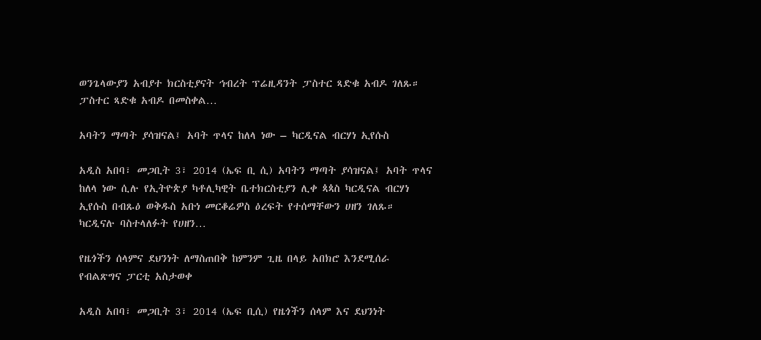ወንጌላውያን አብያተ ክርስቲያናት ኅብረት ፕሬዚዳንት ፓስተር ጻድቁ አብዶ ገለጹ። ፓስተር ጻድቁ አብዶ በመስቀል…

አባትን ማጣት ያሳዝናል፤ አባት ጥላና ከለላ ነው – ካርዲናል ብርሃነ ኢየሱስ

አዲስ አበባ፣ መጋቢት 3፣ 2014 (ኤፍ ቢ ሲ) አባትን ማጣት ያሳዝናል፤ አባት ጥላና ከለላ ነው ሲሉ የኢትዮጵያ ካቶሊካዊት ቤተክርስቲያን ሊቀ ጳጳስ ካርዲናል ብርሃነ ኢየሱስ በብጹዕ ወቅዱስ አቡነ መርቆሬዎስ ዕረፍት የተሰማቸውን ሀዘን ገለጹ። ካርዲናሉ ባስተላለፉት የሀዘን…

የዜጎችን ሰላምና ደህንነት ለማስጠበቅ ከምንም ጊዜ በላይ አበክሮ እንደሚሰራ የብልጽግና ፓርቲ አስታወቀ

አዲስ አበባ፣ መጋቢት 3፣ 2014 (ኤፍ ቢሲ) የዜጎችን ሰላም እና ደህንነት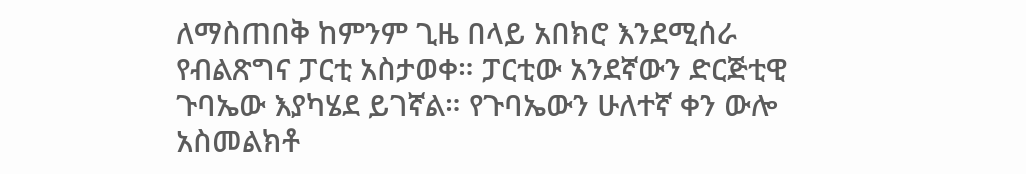ለማስጠበቅ ከምንም ጊዜ በላይ አበክሮ እንደሚሰራ የብልጽግና ፓርቲ አስታወቀ። ፓርቲው አንደኛውን ድርጅቲዊ ጉባኤው እያካሄደ ይገኛል። የጉባኤውን ሁለተኛ ቀን ውሎ አስመልክቶ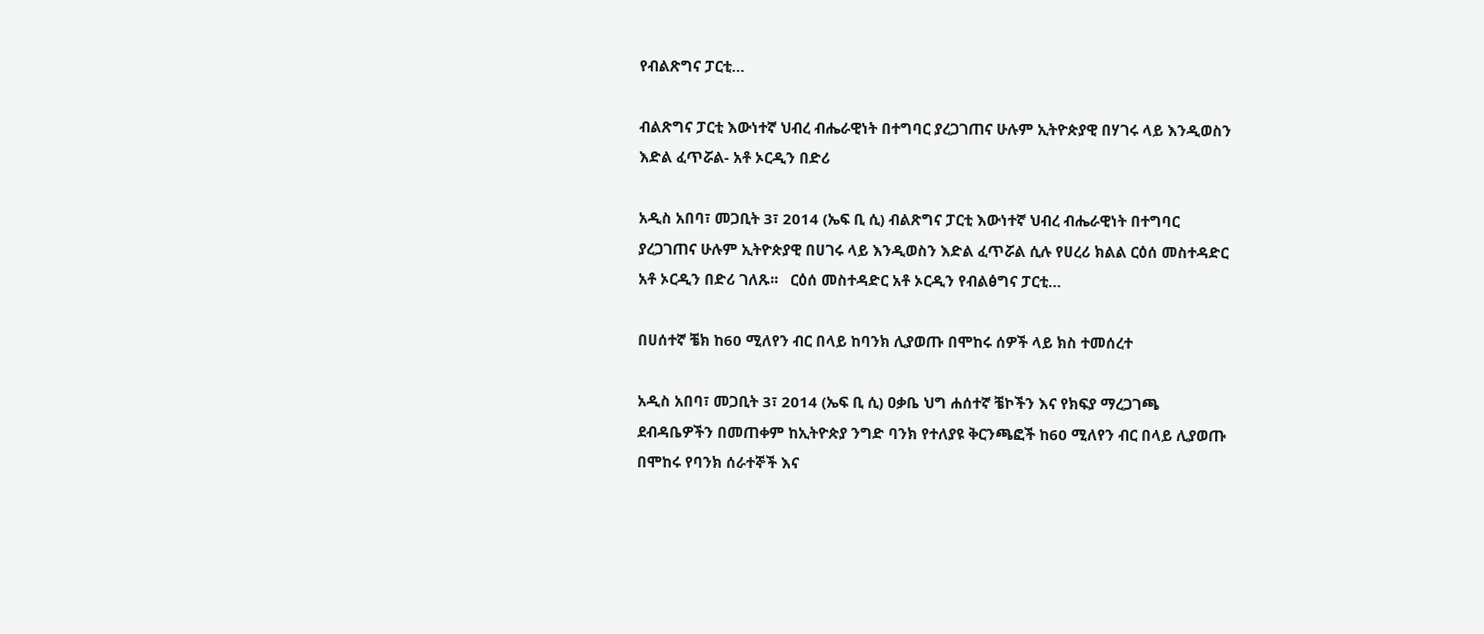የብልጽግና ፓርቲ…

ብልጽግና ፓርቲ እውነተኛ ህብረ ብሔራዊነት በተግባር ያረጋገጠና ሁሉም ኢትዮጵያዊ በሃገሩ ላይ እንዲወስን እድል ፈጥሯል- አቶ ኦርዲን በድሪ

አዲስ አበባ፣ መጋቢት 3፣ 2014 (ኤፍ ቢ ሲ) ብልጽግና ፓርቲ እውነተኛ ህብረ ብሔራዊነት በተግባር ያረጋገጠና ሁሉም ኢትዮጵያዊ በሀገሩ ላይ እንዲወስን እድል ፈጥሯል ሲሉ የሀረሪ ክልል ርዕሰ መስተዳድር አቶ ኦርዲን በድሪ ገለጹ፡፡   ርዕሰ መስተዳድር አቶ ኦርዲን የብልፅግና ፓርቲ…

በሀሰተኛ ቼክ ከ60 ሚለየን ብር በላይ ከባንክ ሊያወጡ በሞከሩ ሰዎች ላይ ክስ ተመሰረተ

አዲስ አበባ፣ መጋቢት 3፣ 2014 (ኤፍ ቢ ሲ) ዐቃቤ ህግ ሐሰተኛ ቼኮችን እና የክፍያ ማረጋገጫ ደብዳቤዎችን በመጠቀም ከኢትዮጵያ ንግድ ባንክ የተለያዩ ቅርንጫፎች ከ60 ሚለየን ብር በላይ ሊያወጡ በሞከሩ የባንክ ሰራተኞች እና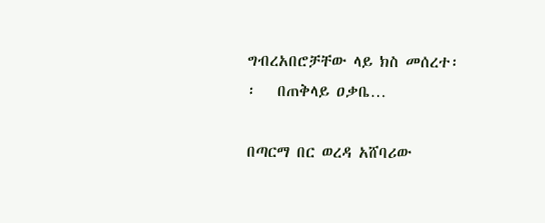ግብረአበሮቻቸው ላይ ክስ መሰረተ፡፡   በጠቅላይ ዐቃቤ…

በጣርማ በር ወረዳ አሸባሪው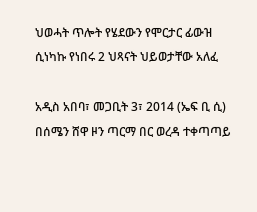ህወሓት ጥሎት የሄደውን የሞርታር ፊውዝ ሲነካኩ የነበሩ 2 ህጻናት ህይወታቸው አለፈ

አዲስ አበባ፣ መጋቢት 3፣ 2014 (ኤፍ ቢ ሲ) በሰሜን ሸዋ ዞን ጣርማ በር ወረዳ ተቀጣጣይ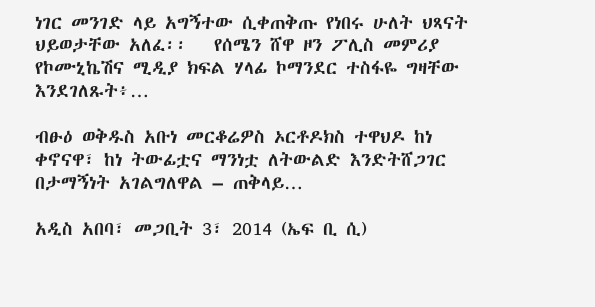ነገር መንገድ ላይ አግኝተው ሲቀጠቅጡ የነበሩ ሁለት ህጻናት ህይወታቸው አለፈ፡፡   የሰሜን ሸዋ ዞን ፖሊስ መምሪያ የኮሙኒኬሽና ሚዲያ ክፍል ሃላፊ ኮማንደር ተስፋዬ ግዛቸው እንደገለጹት፥…

ብፁዕ ወቅዱስ አቡነ መርቆሬዎስ ኦርቶዶክስ ተዋህዶ ከነ ቀኖናዋ፣ ከነ ትውፊቷና ማንነቷ ለትውልድ እንድትሸጋገር በታማኝነት አገልግለዋል – ጠቅላይ…

አዲስ አበባ፣ መጋቢት 3፣ 2014 (ኤፍ ቢ ሲ)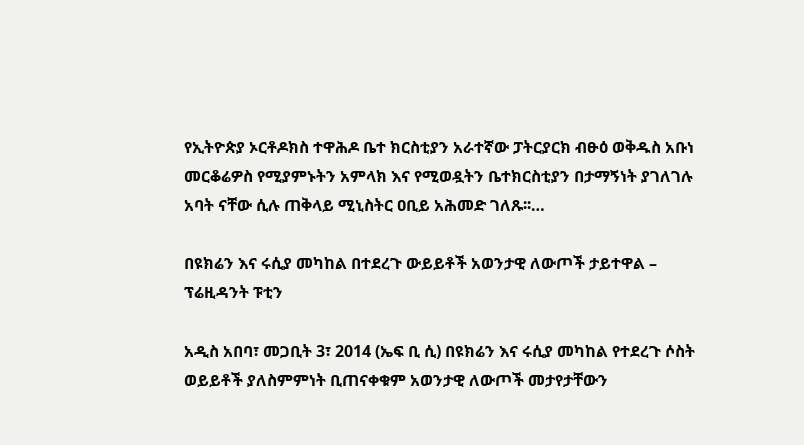የኢትዮጵያ ኦርቶዶክስ ተዋሕዶ ቤተ ክርስቲያን አራተኛው ፓትርያርክ ብፁዕ ወቅዱስ አቡነ መርቆሬዎስ የሚያምኑትን አምላክ እና የሚወዷትን ቤተክርስቲያን በታማኝነት ያገለገሉ አባት ናቸው ሲሉ ጠቅላይ ሚኒስትር ዐቢይ አሕመድ ገለጹ፡፡…

በዩክሬን እና ሩሲያ መካከል በተደረጉ ውይይቶች አወንታዊ ለውጦች ታይተዋል – ፕሬዚዳንት ፑቲን

አዲስ አበባ፣ መጋቢት 3፣ 2014 (ኤፍ ቢ ሲ) በዩክሬን እና ሩሲያ መካከል የተደረጉ ሶስት ወይይቶች ያለስምምነት ቢጠናቀቁም አወንታዊ ለውጦች መታየታቸውን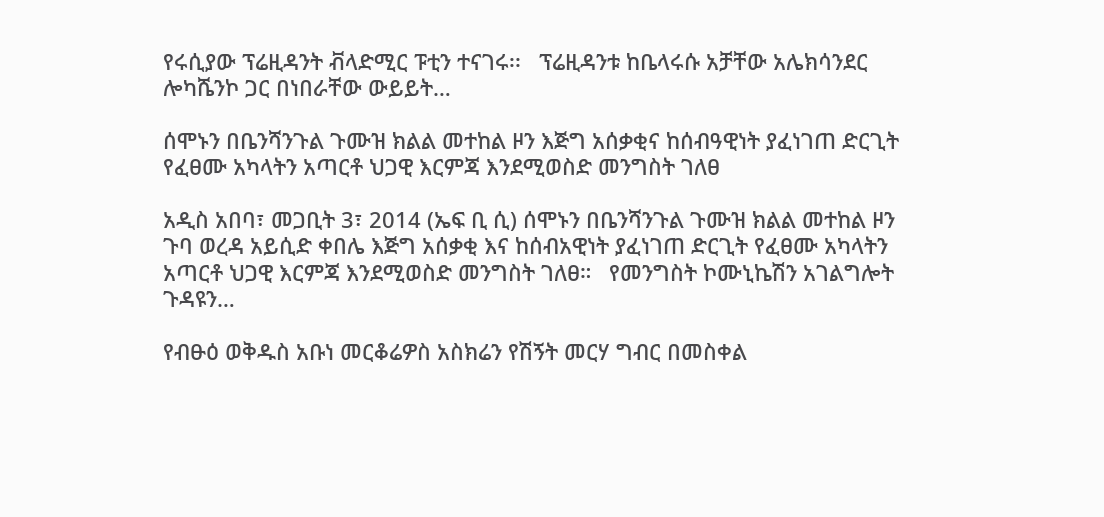የሩሲያው ፕሬዚዳንት ቭላድሚር ፑቲን ተናገሩ፡፡   ፕሬዚዳንቱ ከቤላሩሱ አቻቸው አሌክሳንደር ሎካሼንኮ ጋር በነበራቸው ውይይት…

ሰሞኑን በቤንሻንጉል ጉሙዝ ክልል መተከል ዞን እጅግ አሰቃቂና ከሰብዓዊነት ያፈነገጠ ድርጊት የፈፀሙ አካላትን አጣርቶ ህጋዊ እርምጃ እንደሚወስድ መንግስት ገለፀ

አዲስ አበባ፣ መጋቢት 3፣ 2014 (ኤፍ ቢ ሲ) ሰሞኑን በቤንሻንጉል ጉሙዝ ክልል መተከል ዞን ጉባ ወረዳ አይሲድ ቀበሌ እጅግ አሰቃቂ እና ከሰብአዊነት ያፈነገጠ ድርጊት የፈፀሙ አካላትን አጣርቶ ህጋዊ እርምጃ እንደሚወስድ መንግስት ገለፀ።   የመንግስት ኮሙኒኬሽን አገልግሎት ጉዳዩን…

የብፁዕ ወቅዱስ አቡነ መርቆሬዎስ አስክሬን የሽኝት መርሃ ግብር በመስቀል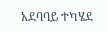አደባባይ ተካሄደ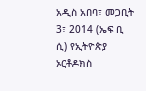አዲስ አበባ፣ መጋቢት 3፣ 2014 (ኤፍ ቢ ሲ) የኢትዮጵያ ኦርቶዶክስ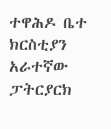ተዋሕዶ ቤተ ክርስቲያን አራተኛው ፓትርያርክ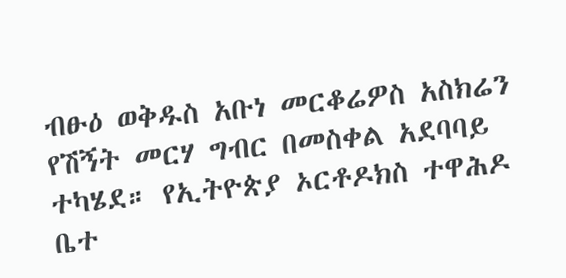ብፁዕ ወቅዱስ አቡነ መርቆሬዎስ አስክሬን የሽኝት መርሃ ግብር በመስቀል አደባባይ ተካሄደ። የኢትዮጵያ ኦርቶዶክስ ተዋሕዶ ቤተ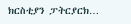ክርስቲያን ፓትርያርክ…